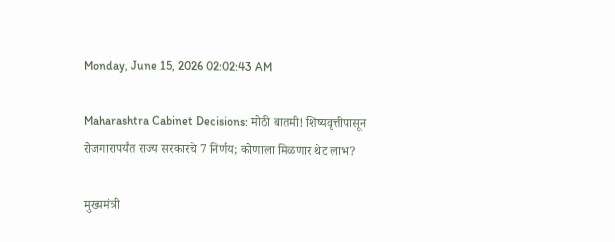Monday, June 15, 2026 02:02:43 AM

Maharashtra Cabinet Decisions: मोठी बातमी! शिष्यवृत्तीपासून रोजगारापर्यंत राज्य सरकारचे 7 निर्णय; कोणाला मिळणार थेट लाभ?

मुख्यमंत्री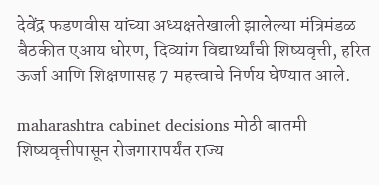देवेंद्र फडणवीस यांच्या अध्यक्षतेखाली झालेल्या मंत्रिमंडळ बैठकीत एआय धोरण, दिव्यांग विद्यार्थ्यांची शिष्यवृत्ती, हरित ऊर्जा आणि शिक्षणासह 7 महत्त्वाचे निर्णय घेण्यात आले.

maharashtra cabinet decisions मोठी बातमी शिष्यवृत्तीपासून रोजगारापर्यंत राज्य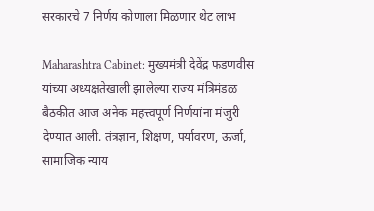सरकारचे 7 निर्णय कोणाला मिळणार थेट लाभ

Maharashtra Cabinet: मुख्यमंत्री देवेंद्र फडणवीस यांच्या अध्यक्षतेखाली झालेल्या राज्य मंत्रिमंडळ बैठकीत आज अनेक महत्त्वपूर्ण निर्णयांना मंजुरी देण्यात आली. तंत्रज्ञान, शिक्षण, पर्यावरण, ऊर्जा, सामाजिक न्याय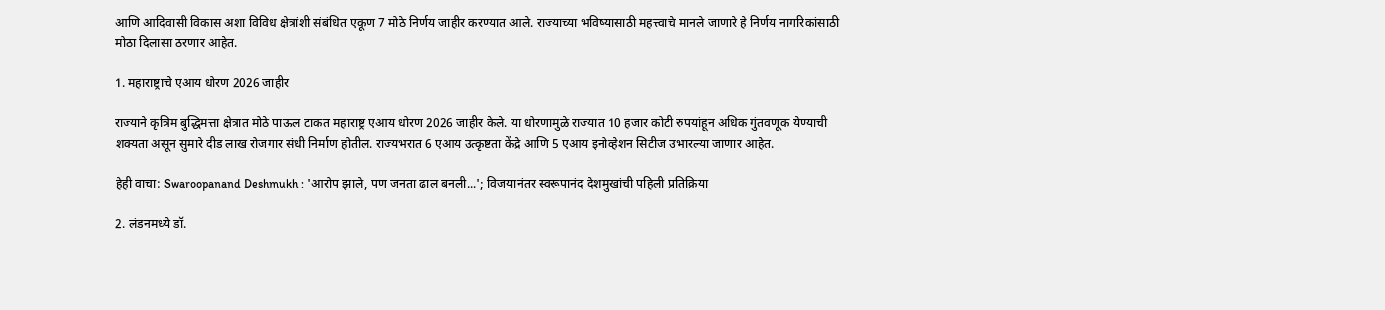आणि आदिवासी विकास अशा विविध क्षेत्रांशी संबंधित एकूण 7 मोठे निर्णय जाहीर करण्यात आले. राज्याच्या भविष्यासाठी महत्त्वाचे मानले जाणारे हे निर्णय नागरिकांसाठी मोठा दिलासा ठरणार आहेत.

1. महाराष्ट्राचे एआय धोरण 2026 जाहीर

राज्याने कृत्रिम बुद्धिमत्ता क्षेत्रात मोठे पाऊल टाकत महाराष्ट्र एआय धोरण 2026 जाहीर केले. या धोरणामुळे राज्यात 10 हजार कोटी रुपयांहून अधिक गुंतवणूक येण्याची शक्यता असून सुमारे दीड लाख रोजगार संधी निर्माण होतील. राज्यभरात 6 एआय उत्कृष्टता केंद्रे आणि 5 एआय इनोव्हेशन सिटीज उभारल्या जाणार आहेत.

हेही वाचा: Swaroopanand Deshmukh : 'आरोप झाले, पण जनता ढाल बनली...'; विजयानंतर स्वरूपानंद देशमुखांची पहिली प्रतिक्रिया

2. लंडनमध्ये डॉ.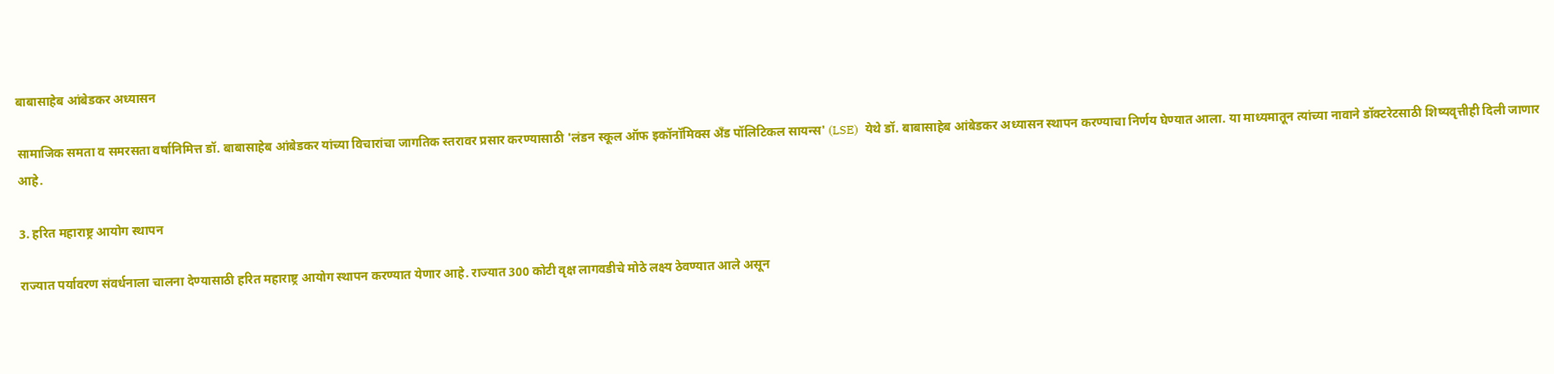बाबासाहेब आंबेडकर अध्यासन

सामाजिक समता व समरसता वर्षानिमित्त डॉ. बाबासाहेब आंबेडकर यांच्या विचारांचा जागतिक स्तरावर प्रसार करण्यासाठी 'लंडन स्कूल ऑफ इकॉनॉमिक्स अँड पॉलिटिकल सायन्स' (LSE)  येथे डॉ. बाबासाहेब आंबेडकर अध्यासन स्थापन करण्याचा निर्णय घेण्यात आला. या माध्यमातून त्यांच्या नावाने डॉक्टरेटसाठी शिष्यवृत्तीही दिली जाणार आहे.

3. हरित महाराष्ट्र आयोग स्थापन

राज्यात पर्यावरण संवर्धनाला चालना देण्यासाठी हरित महाराष्ट्र आयोग स्थापन करण्यात येणार आहे. राज्यात 300 कोटी वृक्ष लागवडीचे मोठे लक्ष्य ठेवण्यात आले असून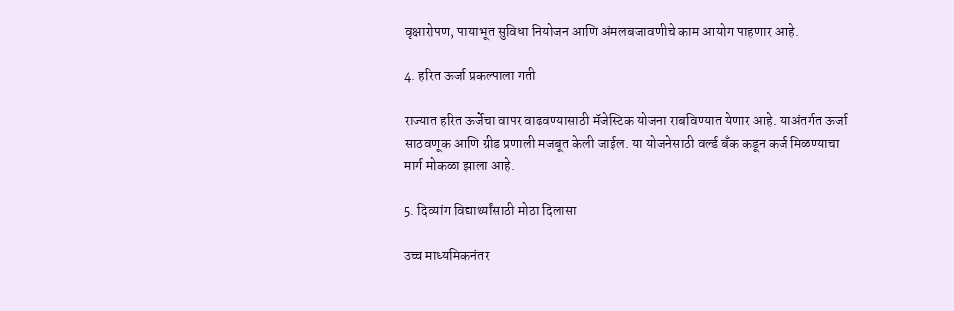वृक्षारोपण, पायाभूत सुविधा नियोजन आणि अंमलबजावणीचे काम आयोग पाहणार आहे.

4. हरित ऊर्जा प्रकल्पाला गती

राज्यात हरित ऊर्जेचा वापर वाढवण्यासाठी मॅजेस्टिक योजना राबविण्यात येणार आहे. याअंतर्गत ऊर्जा साठवणूक आणि ग्रीड प्रणाली मजबूत केली जाईल. या योजनेसाठी वर्ल्ड बँक कडून कर्ज मिळण्याचा मार्ग मोकळा झाला आहे.

5. दिव्यांग विद्यार्थ्यांसाठी मोठा दिलासा

उच्च माध्यमिकनंतर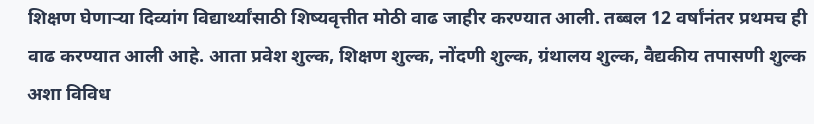शिक्षण घेणाऱ्या दिव्यांग विद्यार्थ्यांसाठी शिष्यवृत्तीत मोठी वाढ जाहीर करण्यात आली. तब्बल 12 वर्षांनंतर प्रथमच ही वाढ करण्यात आली आहे. आता प्रवेश शुल्क, शिक्षण शुल्क, नोंदणी शुल्क, ग्रंथालय शुल्क, वैद्यकीय तपासणी शुल्क अशा विविध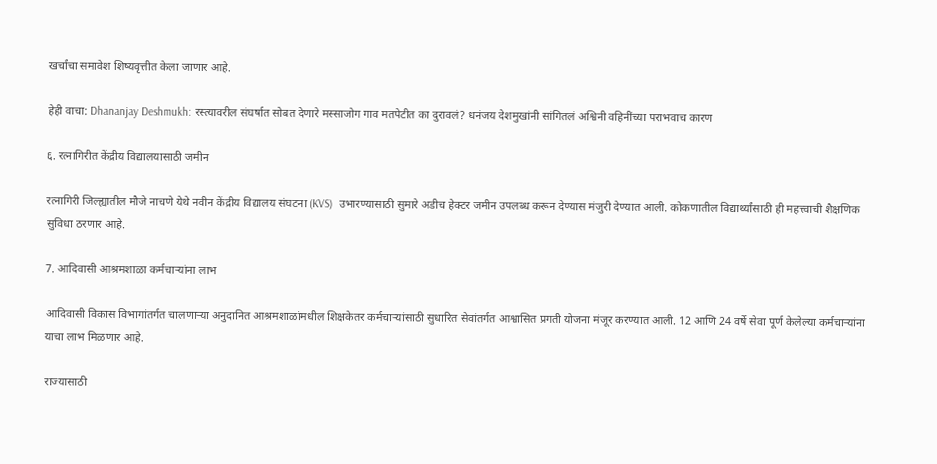खर्चांचा समावेश शिष्यवृत्तीत केला जाणार आहे.

हेही वाचा: Dhananjay Deshmukh: रस्त्यावरील संघर्षात सोबत देणारे मस्साजोग गाव मतपेटीत का दुरावलं? धनंजय देशमुखांनी सांगितलं अश्विनी वहिनींच्या पराभवाच कारण

६. रत्नागिरीत केंद्रीय विद्यालयासाठी जमीन

रत्नागिरी जिल्ह्यातील मौजे नाचणे येथे नवीन केंद्रीय विद्यालय संघटना (KVS)  उभारण्यासाठी सुमारे अडीच हेक्टर जमीन उपलब्ध करून देण्यास मंजुरी देण्यात आली. कोकणातील विद्यार्थ्यांसाठी ही महत्त्वाची शैक्षणिक सुविधा ठरणार आहे.

7. आदिवासी आश्रमशाळा कर्मचाऱ्यांना लाभ

आदिवासी विकास विभागांतर्गत चालणाऱ्या अनुदानित आश्रमशाळांमधील शिक्षकेतर कर्मचाऱ्यांसाठी सुधारित सेवांतर्गत आश्वासित प्रगती योजना मंजूर करण्यात आली. 12 आणि 24 वर्षे सेवा पूर्ण केलेल्या कर्मचाऱ्यांना याचा लाभ मिळणार आहे.

राज्यासाठी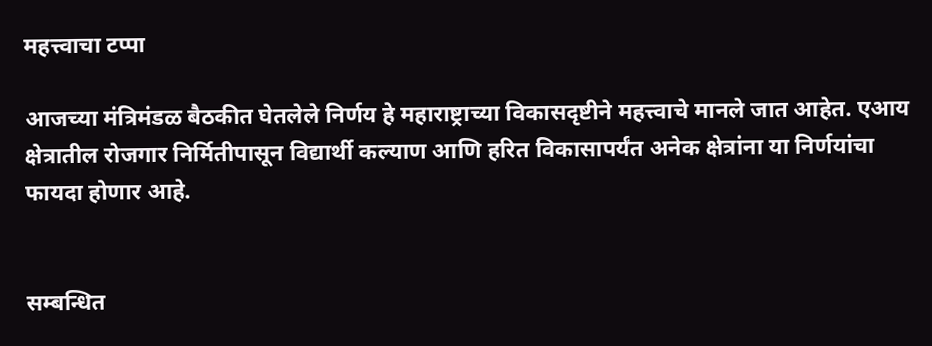महत्त्वाचा टप्पा

आजच्या मंत्रिमंडळ बैठकीत घेतलेले निर्णय हे महाराष्ट्राच्या विकासदृष्टीने महत्त्वाचे मानले जात आहेत. एआय क्षेत्रातील रोजगार निर्मितीपासून विद्यार्थी कल्याण आणि हरित विकासापर्यंत अनेक क्षेत्रांना या निर्णयांचा फायदा होणार आहे.


सम्बन्धित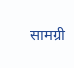सामग्री